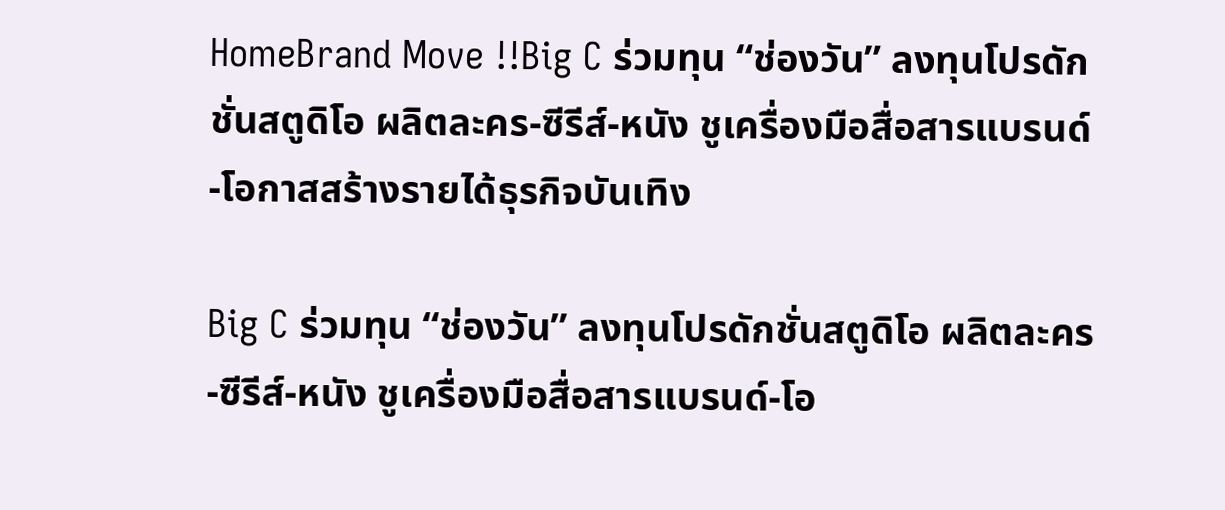HomeBrand Move !!Big C ร่วมทุน “ช่องวัน” ลงทุนโปรดักชั่นสตูดิโอ ผลิตละคร-ซีรีส์-หนัง ชูเครื่องมือสื่อสารแบรนด์-โอกาสสร้างรายได้ธุรกิจบันเทิง

Big C ร่วมทุน “ช่องวัน” ลงทุนโปรดักชั่นสตูดิโอ ผลิตละคร-ซีรีส์-หนัง ชูเครื่องมือสื่อสารแบรนด์-โอ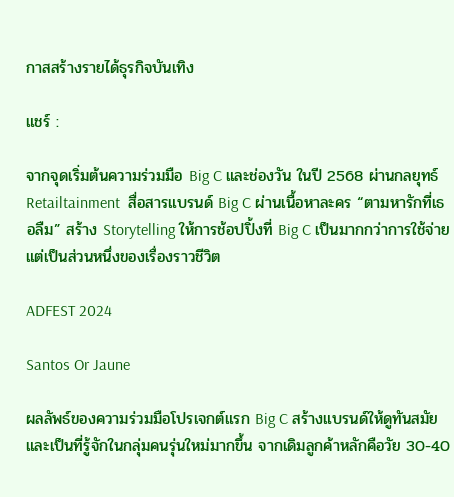กาสสร้างรายได้ธุรกิจบันเทิง

แชร์ :

จากจุดเริ่มต้นความร่วมมือ Big C และช่องวัน ในปี 2568 ผ่านกลยุทธ์ Retailtainment  สื่อสารแบรนด์ Big C ผ่านเนื้อหาละคร “ตามหารักที่เธอลืม” สร้าง Storytelling ให้การช้อปปิ้งที่ Big C เป็นมากกว่าการใช้จ่าย แต่เป็นส่วนหนึ่งของเรื่องราวชีวิต

ADFEST 2024

Santos Or Jaune

ผลลัพธ์ของความร่วมมือโปรเจกต์แรก Big C สร้างแบรนด์ให้ดูทันสมัยและเป็นที่รู้จักในกลุ่มคนรุ่นใหม่มากขึ้น จากเดิมลูกค้าหลักคือวัย 30-40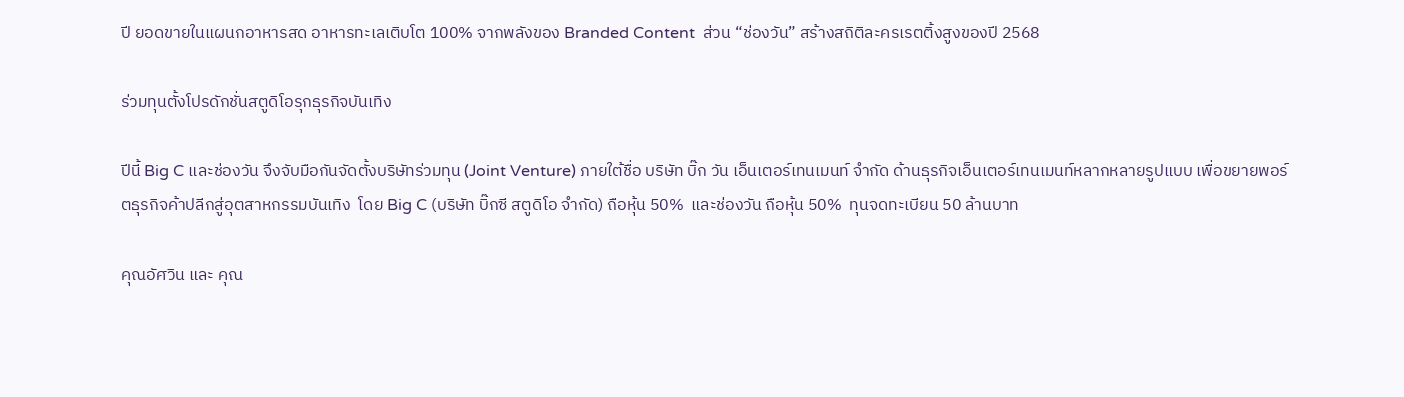ปี ยอดขายในแผนกอาหารสด อาหารทะเลเติบโต 100% จากพลังของ Branded Content  ส่วน “ช่องวัน” สร้างสถิติละครเรตติ้งสูงของปี 2568

ร่วมทุนตั้งโปรดักชั่นสตูดิโอรุกธุรกิจบันเทิง

ปีนี้ Big C และช่องวัน จึงจับมือกันจัดตั้งบริษัทร่วมทุน (Joint Venture) ภายใต้ชื่อ บริษัท บิ๊ก วัน เอ็นเตอร์เทนเมนท์ จำกัด ด้านธุรกิจเอ็นเตอร์เทนเมนท์หลากหลายรูปแบบ เพื่อขยายพอร์ตธุรกิจค้าปลีกสู่อุตสาหกรรมบันเทิง  โดย Big C (บริษัท บิ๊กซี สตูดิโอ จำกัด) ถือหุ้น 50%  และช่องวัน ถือหุ้น 50%  ทุนจดทะเบียน 50 ล้านบาท

คุณอัศวิน และ คุณ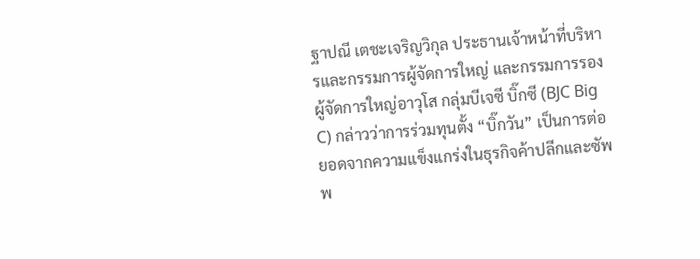ฐาปณี เตชะเจริญวิกุล ประธานเจ้าหน้าที่บริหารและกรรมการผู้จัดการใหญ่ และกรรมการรองผู้จัดการใหญ่อาวุโส กลุ่มบีเจซี บิ๊กซี (BJC Big C) กล่าวว่าการร่วมทุนตั้ง “บิ๊กวัน” เป็นการต่อยอดจากความแข็งแกร่งในธุรกิจค้าปลีกและซัพพ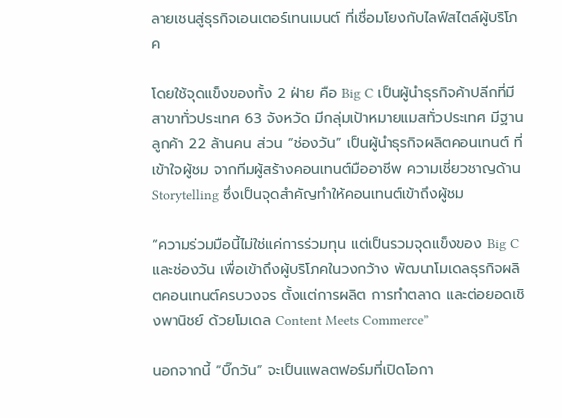ลายเชนสู่ธุรกิจเอนเตอร์เทนเมนต์ ที่เชื่อมโยงกับไลฟ์สไตล์ผู้บริโภค

โดยใช้จุดแข็งของทั้ง 2 ฝ่าย คือ Big C เป็นผู้นำธุรกิจค้าปลีกที่มีสาขาทั่วประเทศ 63 จังหวัด มีกลุ่มเป้าหมายแมสทั่วประเทศ มีฐานลูกค้า 22 ล้านคน ส่วน “ช่องวัน” เป็นผู้นำธุรกิจผลิตคอนเทนต์ ที่เข้าใจผู้ชม จากทีมผู้สร้างคอนเทนต์มืออาชีพ ความเชี่ยวชาญด้าน Storytelling ซึ่งเป็นจุดสำคัญทำให้คอนเทนต์เข้าถึงผู้ชม

“ความร่วมมือนี้ไม่ใช่แค่การร่วมทุน แต่เป็นรวมจุดแข็งของ Big C และช่องวัน เพื่อเข้าถึงผู้บริโภคในวงกว้าง พัฒนาโมเดลธุรกิจผลิตคอนเทนต์ครบวงจร ตั้งแต่การผลิต การทำตลาด และต่อยอดเชิงพานิชย์ ด้วยโมเดล Content Meets Commerce”

นอกจากนี้ “บิ๊กวัน” จะเป็นแพลตฟอร์มที่เปิดโอกา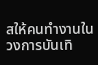สให้คนทำงานในวงการบันเทิ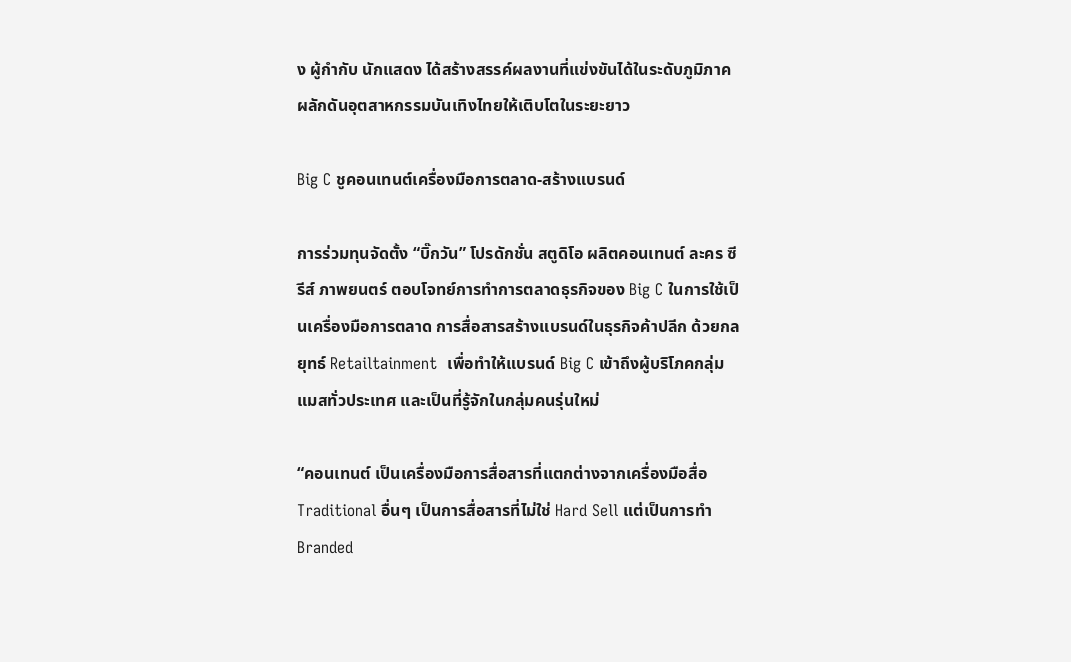ง ผู้กำกับ นักแสดง ได้สร้างสรรค์ผลงานที่แข่งขันได้ในระดับภูมิภาค ผลักดันอุตสาหกรรมบันเทิงไทยให้เติบโตในระยะยาว

Big C ชูคอนเทนต์เครื่องมือการตลาด-สร้างแบรนด์

การร่วมทุนจัดตั้ง “บิ๊กวัน” โปรดักชั่น สตูดิโอ ผลิตคอนเทนต์ ละคร ซีรีส์ ภาพยนตร์ ตอบโจทย์การทำการตลาดธุรกิจของ Big C ในการใช้เป็นเครื่องมือการตลาด การสื่อสารสร้างแบรนด์ในธุรกิจค้าปลีก ด้วยกลยุทธ์ Retailtainment  เพื่อทำให้แบรนด์ Big C เข้าถึงผู้บริโภคกลุ่มแมสทั่วประเทศ และเป็นที่รู้จักในกลุ่มคนรุ่นใหม่

“คอนเทนต์ เป็นเครื่องมือการสื่อสารที่แตกต่างจากเครื่องมือสื่อ Traditional อื่นๆ เป็นการสื่อสารที่ไม่ใช่ Hard Sell แต่เป็นการทำ  Branded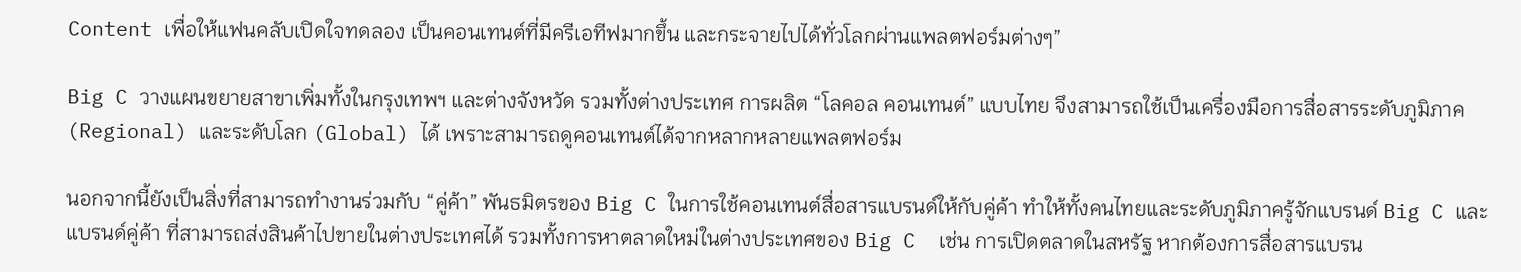Content เพื่อให้แฟนคลับเปิดใจทดลอง เป็นคอนเทนต์ที่มีครีเอทีฟมากขึ้น และกระจายไปได้ทั่วโลกผ่านแพลตฟอร์มต่างๆ”

Big C วางแผนขยายสาขาเพิ่มทั้งในกรุงเทพฯ และต่างจังหวัด รวมทั้งต่างประเทศ การผลิต “โลคอล คอนเทนต์” แบบไทย จึงสามารถใช้เป็นเครื่องมือการสื่อสารระดับภูมิภาค (Regional) และระดับโลก (Global) ได้ เพราะสามารถดูคอนเทนต์ได้จากหลากหลายแพลตฟอร์ม

นอกจากนี้ยังเป็นสิ่งที่สามารถทำงานร่วมกับ “คู่ค้า” พันธมิตรของ Big C ในการใช้คอนเทนต์สื่อสารแบรนด์ให้กับคู่ค้า ทำให้ทั้งคนไทยและระดับภูมิภาครู้จักแบรนด์ Big C และแบรนด์คู่ค้า ที่สามารถส่งสินค้าไปขายในต่างประเทศได้ รวมทั้งการหาตลาดใหม่ในต่างประเทศของ Big C  เช่น การเปิดตลาดในสหรัฐ หากต้องการสื่อสารแบรน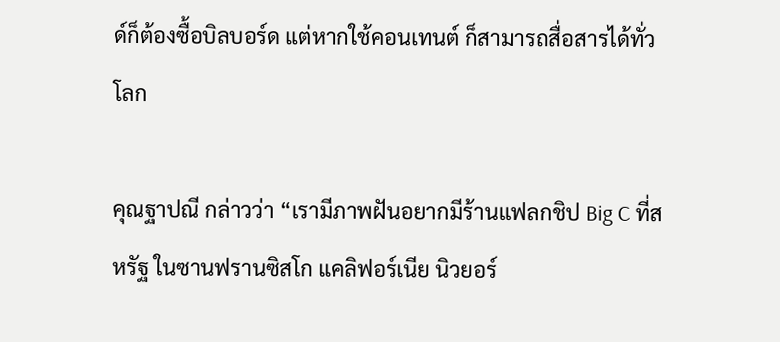ด์ก็ต้องซื้อบิลบอร์ด แต่หากใช้คอนเทนต์ ก็สามารถสื่อสารได้ทั่วโลก

คุณฐาปณี กล่าวว่า “เรามีภาพฝันอยากมีร้านแฟลกชิป Big C ที่สหรัฐ ในซานฟรานซิสโก แคลิฟอร์เนีย นิวยอร์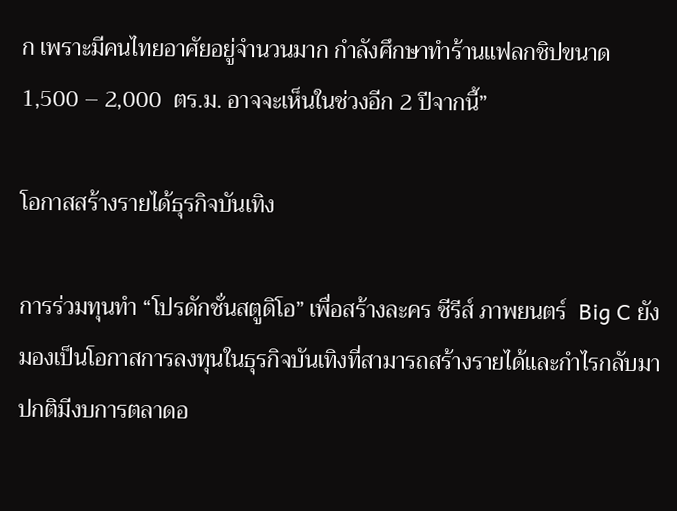ก เพราะมีคนไทยอาศัยอยู่จำนวนมาก กำลังศึกษาทำร้านแฟลกชิปขนาด 1,500 – 2,000  ตร.ม. อาจจะเห็นในช่วงอีก 2 ปีจากนี้”

โอกาสสร้างรายได้ธุรกิจบันเทิง

การร่วมทุนทำ “โปรดักชั่นสตูดิโอ” เพื่อสร้างละคร ซีรีส์ ภาพยนตร์  Big C ยังมองเป็นโอกาสการลงทุนในธุรกิจบันเทิงที่สามารถสร้างรายได้และกำไรกลับมา ปกติมีงบการตลาดอ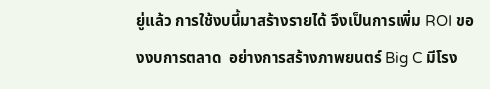ยู่แล้ว การใช้งบนี้มาสร้างรายได้ จึงเป็นการเพิ่ม ROI ของงบการตลาด  อย่างการสร้างภาพยนตร์ Big C มีโรง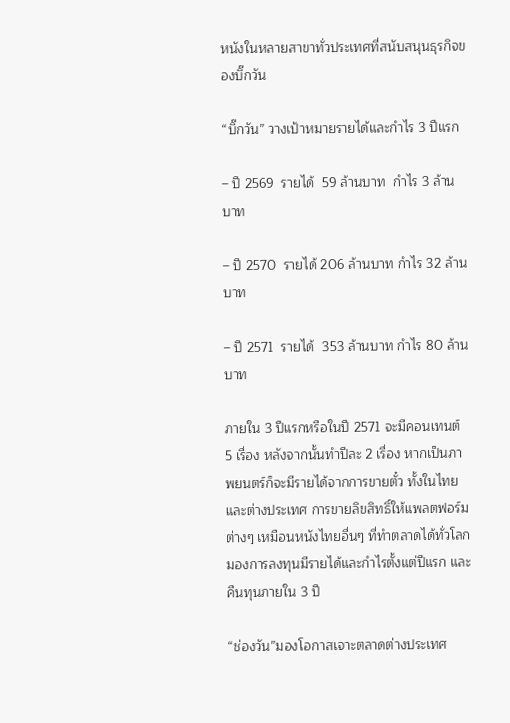หนังในหลายสาขาทั่วประเทศที่สนับสนุนธุรกิจของบิ๊กวัน

“บิ๊กวัน” วางเป้าหมายรายได้และกำไร 3 ปีแรก

– ปี 2569  รายได้  59 ล้านบาท  กำไร 3 ล้านบาท

– ปี 2570  รายได้ 206 ล้านบาท กำไร 32 ล้านบาท

– ปี 2571  รายได้  353 ล้านบาท กำไร 80 ล้านบาท

ภายใน 3 ปีแรกหรือในปี 2571 จะมีคอนเทนต์ 5 เรื่อง หลังจากนั้นทำปีละ 2 เรื่อง หากเป็นภาพยนตร์ก็จะมีรายได้จากการขายตั๋ว ทั้งในไทยและต่างประเทศ การขายลิขสิทธิ์ให้แพลตฟอร์มต่างๆ เหมือนหนังไทยอื่นๆ ที่ทำตลาดได้ทั่วโลก มองการลงทุนมีรายได้และกำไรตั้งแต่ปีแรก และคืนทุนภายใน 3 ปี

“ช่องวัน”มองโอกาสเจาะตลาดต่างประเทศ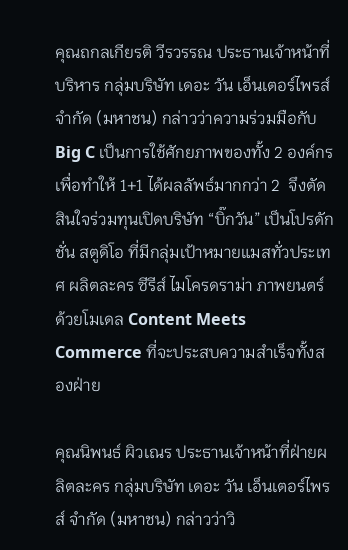คุณถกลเกียรติ วีรวรรณ ประธานเจ้าหน้าที่บริหาร กลุ่มบริษัท เดอะ วัน เอ็นเตอร์ไพรส์ จำกัด (มหาชน) กล่าวว่าความร่วมมือกับ Big C เป็นการใช้ศักยภาพของทั้ง 2 องค์กร เพื่อทำให้ 1+1 ได้ผลลัพธ์มากกว่า 2  จึงตัดสินใจร่วมทุนเปิดบริษัท “บิ๊กวัน” เป็นโปรดักชั่น สตูดิโอ ที่มีกลุ่มเป้าหมายแมสทั่วประเทศ ผลิตละคร ซีรีส์ ไมโครดราม่า ภาพยนตร์  ด้วยโมเดล Content Meets Commerce ที่จะประสบความสำเร็จทั้งสองฝ่าย

คุณนิพนธ์ ผิวเณร ประธานเจ้าหน้าที่ฝ่ายผลิตละคร กลุ่มบริษัท เดอะ วัน เอ็นเตอร์ไพรส์ จำกัด (มหาชน) กล่าวว่าวิ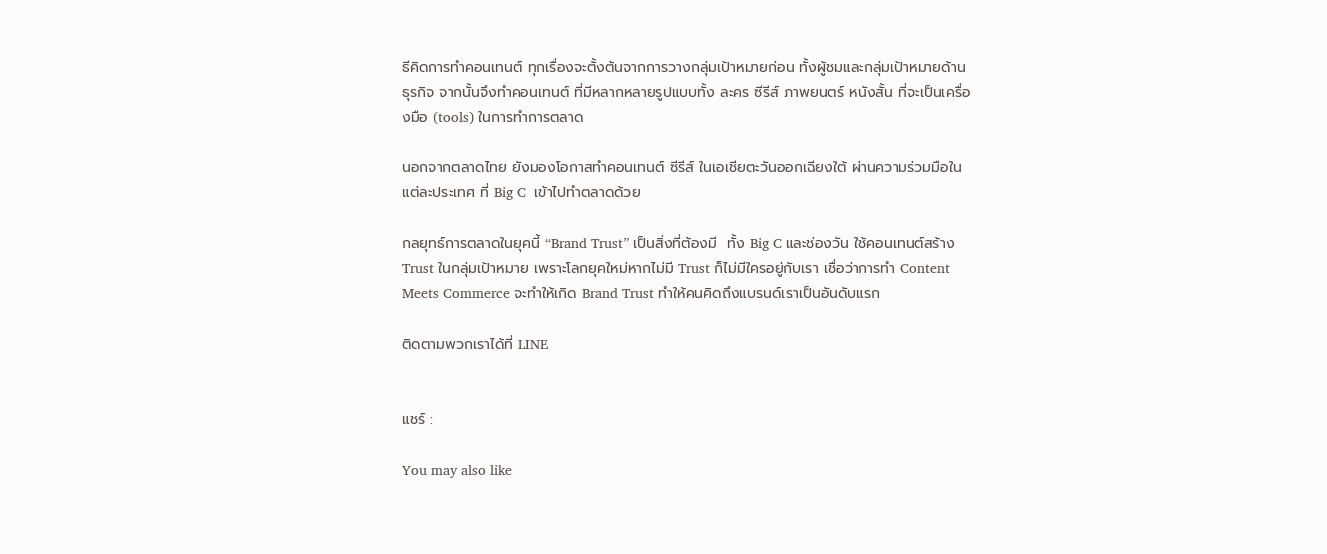ธีคิดการทำคอนเทนต์ ทุกเรื่องจะตั้งต้นจากการวางกลุ่มเป้าหมายก่อน ทั้งผู้ชมและกลุ่มเป้าหมายด้านธุรกิจ จากนั้นจึงทำคอนเทนต์ ที่มีหลากหลายรูปแบบทั้ง ละคร ซีรีส์ ภาพยนตร์ หนังสั้น ที่จะเป็นเครื่องมือ (tools) ในการทำการตลาด

นอกจากตลาดไทย ยังมองโอกาสทำคอนเทนต์ ซีรีส์ ในเอเชียตะวันออกเฉียงใต้ ผ่านความร่วมมือในแต่ละประเทศ ที่ Big C  เข้าไปทำตลาดด้วย

กลยุทธ์การตลาดในยุคนี้ “Brand Trust” เป็นสิ่งที่ต้องมี  ทั้ง Big C และช่องวัน ใช้คอนเทนต์สร้าง Trust ในกลุ่มเป้าหมาย เพราะโลกยุคใหม่หากไม่มี Trust ก็ไม่มีใครอยู่กับเรา เชื่อว่าการทำ Content Meets Commerce จะทำให้เกิด Brand Trust ทำให้คนคิดถึงแบรนด์เราเป็นอันดับแรก

ติดตามพวกเราได้ที่ LINE


แชร์ :

You may also like